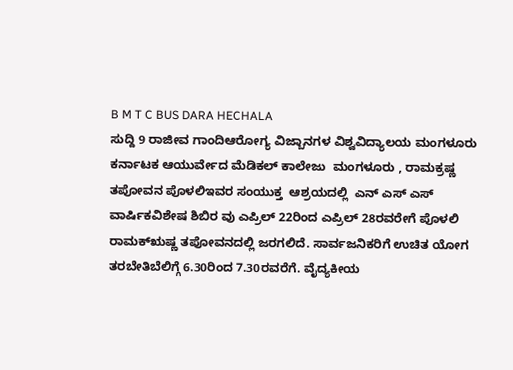B M T C BUS DARA HECHALA
ಸುದ್ದಿ 9 ರಾಜೀವ ಗಾಂದಿಆರೋಗ್ಯ ವಿಜ್ಬಾನಗಳ ವಿಶ್ವವಿದ್ಯಾಲಯ ಮಂಗಳೂರು ಕರ್ನಾಟಕ ಆಯುರ್ವೇದ ಮೆಡಿಕಲ್ ಕಾಲೇಜು  ಮಂಗಳೂರು , ರಾಮಕ್ರಷ್ಣ ತಪೋವನ ಪೊಳಲಿಇವರ ಸಂಯುಕ್ತ  ಆಶ್ರಯದಲ್ಲಿ  ಎನ್ ಎಸ್ ಎಸ್  ವಾರ್ಷಿಕವಿಶೇಷ ಶಿಬಿರ ವು ಎಪ್ರಿಲ್ 22ರಿಂದ ಎಪ್ರಿಲ್ 28ರವರೇಗೆ ಪೊಳಲಿ ರಾಮಕ್ಋಷ್ಣ ತಪೋವನದಲ್ಲಿ ಜರಗಲಿದೆ. ಸಾರ್ವಜನಿಕರಿಗೆ ಉಚಿತ ಯೋಗ ತರಬೇತಿಬೆಲಿಗ್ಗೆ 6.30ರಿಂದ 7.30ರವರೆಗೆ. ವೈದ್ಯಕೀಯ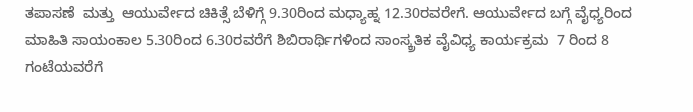ತಪಾಸಣೆ  ಮತ್ತು  ಆಯುರ್ವೇದ ಚಿಕಿತ್ಸೆ ಬೆಳಿಗ್ಗೆ 9.30ರಿಂದ ಮಧ್ಯಾಹ್ನ 12.30ರವರೇಗೆ. ಆಯುರ್ವೇದ ಬಗ್ಗೆ ವೈಧ್ಯರಿಂದ   ಮಾಹಿತಿ ಸಾಯಂಕಾಲ 5.30ರಿಂದ 6.30ರವರೆಗೆ ಶಿಬಿರಾರ್ಥಿಗಳಿಂದ ಸಾಂಸ್ಕ್ರತಿಕ ವೈವಿಧ್ಯ ಕಾರ್ಯಕ್ರಮ  7 ರಿಂದ 8 ಗಂಟೆಯವರೆಗೆ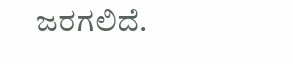ಜರಗಲಿದೆ.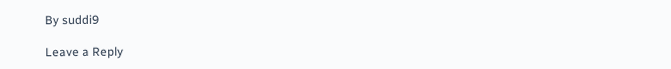By suddi9

Leave a Reply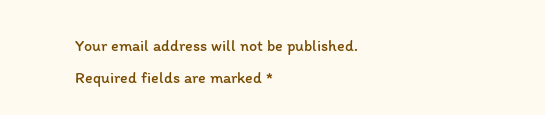Your email address will not be published. Required fields are marked *